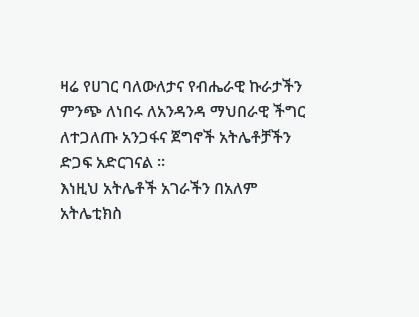ዛሬ የሀገር ባለውለታና የብሔራዊ ኩራታችን ምንጭ ለነበሩ ለአንዳንዳ ማህበራዊ ችግር ለተጋለጡ አንጋፋና ጀግኖች አትሌቶቻችን ድጋፍ አድርገናል ።
እነዚህ አትሌቶች አገራችን በአለም አትሌቲክስ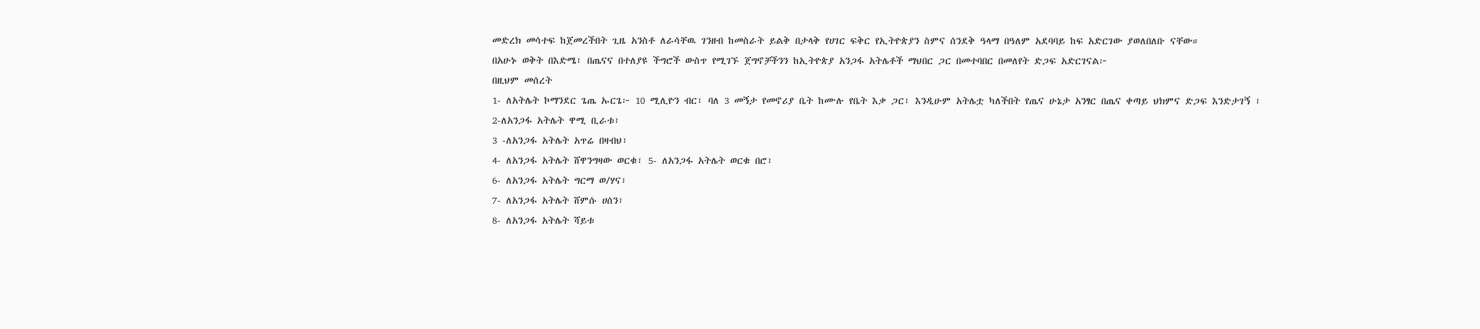መድረክ መሳተፍ ከጀመረችበት ጊዜ አንስቶ ለራሳቸዉ ገንዘብ ከመስራት ይልቅ በታላቅ የሀገር ፍቅር የኢትዮጵያን ስምና ሰንደቅ ዓላማ በዓለም አደባባይ ከፍ አድርገው ያወለበለቡ ናቸው።
በአሁኑ ወቅት በእድሜ፣ በጤናና በተለያዩ ችግሮች ውስጥ የሚገኙ ጀግኖቻችንን ከኢትዮጵያ አንጋፋ አትሌቶች ማህበር ጋር በመተባበር በመለየት ድጋፍ አድርገናል፦
በዚህም መሰረት
1- ለአትሌት ኮማንደር ጌጤ ኡርጌ፦ 10 ሚሊዮን ብር፣ ባለ 3 መኝታ የመኖሪያ ቤት ከሙሉ የቤት እቃ ጋር፣ እንዲሁም አትሌቷ ካለችበት የጤና ሁኔታ አንፃር በጤና ቀጣይ ህክምና ድጋፍ እንድታገኝ ፣
2-ለአንጋፋ አትሌት ዋሚ ቢራቱ፣
3 -ለአንጋፋ አትሌት አጥሬ በዛብህ፣
4- ለአንጋፋ አትሌት ሸዋንግዛው ወርቁ፣ 5- ለአንጋፋ አትሌት ወርቁ በሮ፣
6- ለአንጋፋ አትሌት ግርማ ወ/ሃና፣
7- ለአንጋፋ አትሌት ሸምሱ ሀሰን፣
8- ለአንጋፋ አትሌት ሻይቱ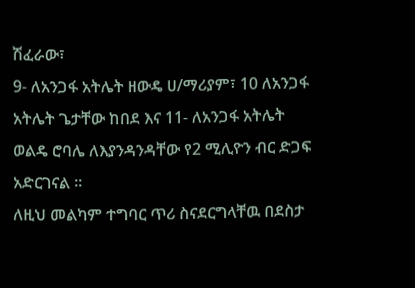ሽፈራው፣
9- ለአንጋፋ አትሌት ዘውዴ ሀ/ማሪያም፣ 10 ለአንጋፋ አትሌት ጌታቸው ከበደ እና 11- ለአንጋፋ አትሌት ወልዴ ሮባሌ ለእያንዳንዳቸው የ2 ሚሊዮን ብር ድጋፍ አድርገናል ።
ለዚህ መልካም ተግባር ጥሪ ስናደርግላቸዉ በደስታ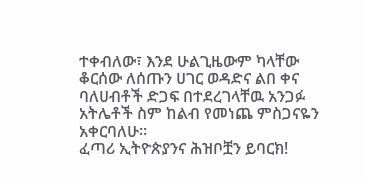ተቀብለው፣ እንደ ሁልጊዜውም ካላቸው ቆርሰው ለሰጡን ሀገር ወዳድና ልበ ቀና ባለሀብቶች ድጋፍ በተደረገላቸዉ አንጋፉ አትሌቶች ስም ከልብ የመነጨ ምስጋናዬን አቀርባለሁ።
ፈጣሪ ኢትዮጵያንና ሕዝቦቿን ይባርክ!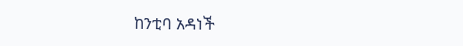ከንቲባ አዳነች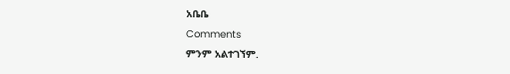አቤቤ
Comments
ምንም አልተገኘም.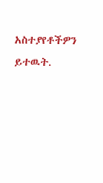አስተያየቶችዎን ይተዉት.